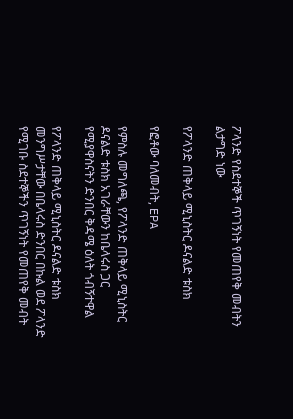ፖላንድ የስደተኞች ጥገኝነት የመጠየቅ መብትን ልታግድ ነው

የፖላንድ ጠቅላይ ሚኒስትር ዶናልድ ቱስክ

የፎቶው ባለመብት, EPA

የምስሉ መግለጫ, የፖላንድ ጠቅላይ ሚኒስትር ዶናልድ ቱስክ አገራቸውን ከቤላሩስ ጋር የሚያዋስናትን ድንበር ቅዳሜ ዕለት ጎብኝተዋል

የፖላንድ ጠቅላይ ሚኒስትር ዶናልድ ቱስክ መንግሥታቸው በቤላሩስ ድንበር በኩል ወደ ፖላንድ የሚገቡ ስደተኞችን ጥገኝነት የመጠየቅ መብት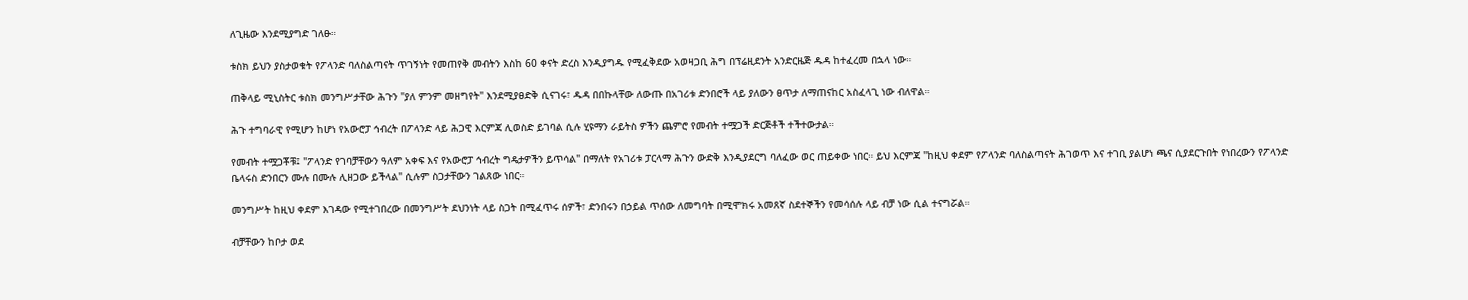ለጊዜው እንደሚያግድ ገለፁ።

ቱስክ ይህን ያስታወቁት የፖላንድ ባለስልጣናት ጥገኝነት የመጠየቅ መብትን እስከ 60 ቀናት ድረስ እንዲያግዱ የሚፈቅደው አወዛጋቢ ሕግ በፕሬዚደንት አንድርዜጅ ዱዳ ከተፈረመ በኋላ ነው።

ጠቅላይ ሚኒስትር ቱስክ መንግሥታቸው ሕጉን "ያለ ምንም መዘግየት" እንደሚያፀድቅ ሲናገሩ፣ ዱዳ በበኩላቸው ለውጡ በአገሪቱ ድንበሮች ላይ ያለውን ፀጥታ ለማጠናከር አስፈላጊ ነው ብለዋል።

ሕጉ ተግባራዊ የሚሆን ከሆነ የአውሮፓ ኅብረት በፖላንድ ላይ ሕጋዊ እርምጃ ሊወስድ ይገባል ሲሉ ሂዩማን ራይትስ ዎችን ጨምሮ የመብት ተሟጋች ድርጅቶች ተችተውታል።

የመብት ተሟጋቾቹ፤ "ፖላንድ የገባቻቸውን ዓለም አቀፍ እና የአውሮፓ ኅብረት ግዴታዎችን ይጥሳል" በማለት የአገሪቱ ፓርላማ ሕጉን ውድቅ እንዲያደርግ ባለፈው ወር ጠይቀው ነበር። ይህ እርምጃ "ከዚህ ቀደም የፖላንድ ባለስልጣናት ሕገወጥ እና ተገቢ ያልሆነ ጫና ሲያደርጉበት የነበረውን የፖላንድ ቤላሩስ ድንበርን ሙሉ በሙሉ ሊዘጋው ይችላል" ሲሉም ስጋታቸውን ገልጸው ነበር።

መንግሥት ከዚህ ቀደም እገዳው የሚተገበረው በመንግሥት ደህንነት ላይ ስጋት በሚፈጥሩ ሰዎች፣ ድንበሩን በኃይል ጥሰው ለመግባት በሚሞክሩ አመጸኛ ስደተኞችን የመሳሰሉ ላይ ብቻ ነው ሲል ተናግሯል።

ብቻቸውን ከቦታ ወደ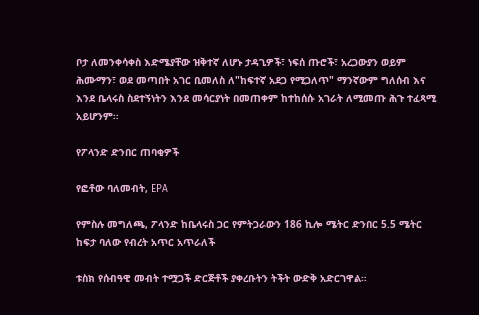ቦታ ለመንቀሳቀስ እድሜያቸው ዝቅተኛ ለሆኑ ታዳጊዎች፣ ነፍሰ ጡሮች፣ አረጋውያን ወይም ሕሙማን፣ ወደ መጣበት አገር ቢመለስ ለ"ከፍተኛ አደጋ የሚጋለጥ" ማንኛውም ግለሰብ እና እንደ ቤላሩስ ስደተኝነትን እንደ መሳርያነት በመጠቀም ከተከሰሱ አገራት ለሚመጡ ሕጉ ተፈጻሚ አይሆንም።

የፖላንድ ድንበር ጠባቂዎች

የፎቶው ባለመብት, EPA

የምስሉ መግለጫ, ፖላንድ ከቤላሩስ ጋር የምትጋራውን 186 ኪሎ ሜትር ድንበር 5.5 ሜትር ከፍታ ባለው የብረት አጥር አጥራለች

ቱስክ የሰብዓዊ መብት ተሟጋች ድርጅቶች ያቀረቡትን ትችት ውድቅ አድርገዋል።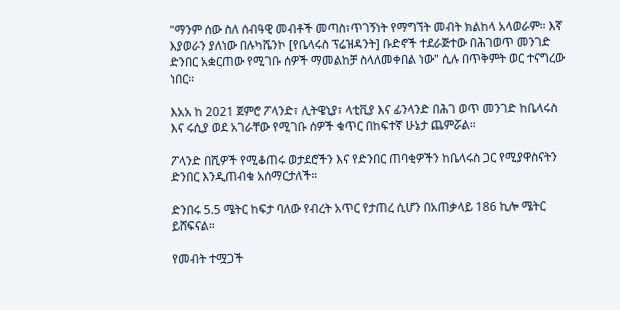"ማንም ሰው ስለ ሰብዓዊ መብቶች መጣስ፣ጥገኝነት የማግኘት መብት ክልከላ አላወራም። እኛ እያወራን ያለነው በሉካሼንኮ [የቤላሩስ ፕሬዝዳንት] ቡድኖች ተደራጅተው በሕገወጥ መንገድ ድንበር አቋርጠው የሚገቡ ሰዎች ማመልከቻ ስላለመቀበል ነው" ሲሉ በጥቅምት ወር ተናግረው ነበር።

እአአ ከ 2021 ጀምሮ ፖላንድ፣ ሊትዌኒያ፣ ላቲቪያ እና ፊንላንድ በሕገ ወጥ መንገድ ከቤላሩስ እና ሩሲያ ወደ አገራቸው የሚገቡ ሰዎች ቁጥር በከፍተኛ ሁኔታ ጨምሯል።

ፖላንድ በሺዎች የሚቆጠሩ ወታደሮችን እና የድንበር ጠባቂዎችን ከቤላሩስ ጋር የሚያዋስናትን ድንበር እንዲጠብቁ አሰማርታለች።

ድንበሩ 5.5 ሜትር ከፍታ ባለው የብረት አጥር የታጠረ ሲሆን በአጠቃላይ 186 ኪሎ ሜትር ይሸፍናል።

የመብት ተሟጋች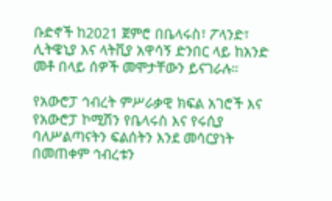ቡድኖች ከ2021 ጀምሮ በቤላሩስ፣ ፖላንድ፣ ሊትዌኒያ እና ላትቪያ አዋሳኝ ድንበር ላይ ከአንድ መቶ በላይ ሰዎች መሞታቸውን ይናገራሉ።

የአውሮፓ ኅብረት ምሥራቃዊ ክፍል አገሮች እና የአውሮፓ ኮሚሽን የቤላሩስ እና የሩሲያ ባለሥልጣናትን ፍልሰትን እንደ መሳርያነት በመጠቀም ኅብረቱን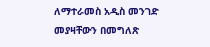ለማተራመስ አዲስ መንገድ መያዛቸውን በመግለጽ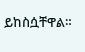ይከስሷቸዋል።